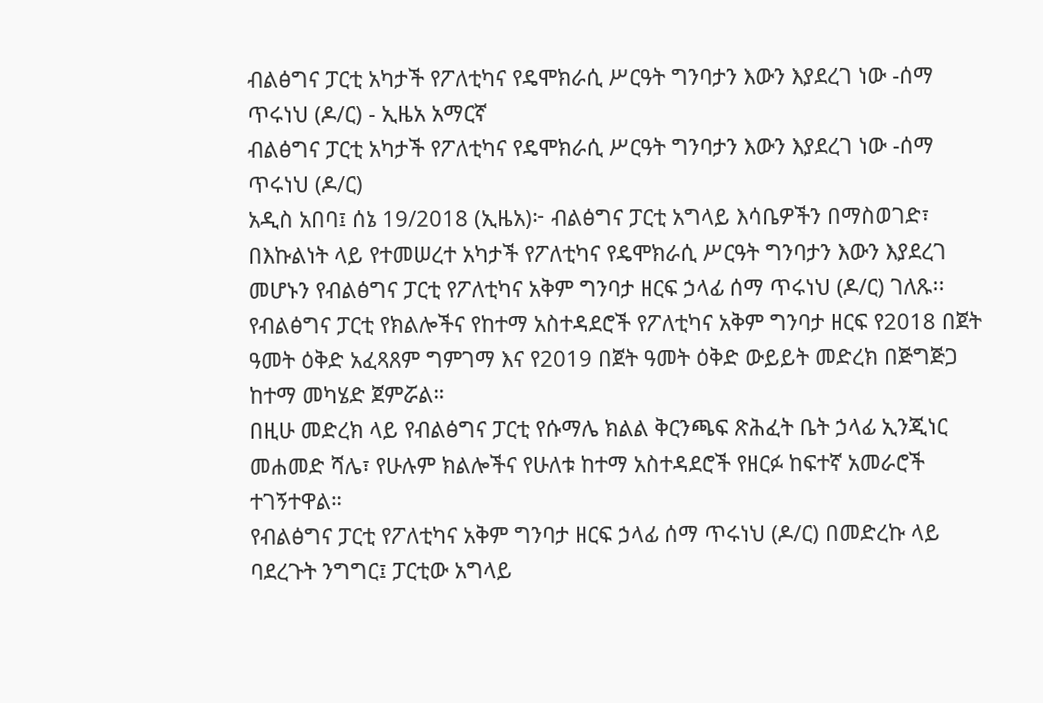ብልፅግና ፓርቲ አካታች የፖለቲካና የዴሞክራሲ ሥርዓት ግንባታን እውን እያደረገ ነው -ሰማ ጥሩነህ (ዶ/ር) - ኢዜአ አማርኛ
ብልፅግና ፓርቲ አካታች የፖለቲካና የዴሞክራሲ ሥርዓት ግንባታን እውን እያደረገ ነው -ሰማ ጥሩነህ (ዶ/ር)
አዲስ አበባ፤ ሰኔ 19/2018 (ኢዜአ)፦ ብልፅግና ፓርቲ አግላይ እሳቤዎችን በማስወገድ፣ በእኩልነት ላይ የተመሠረተ አካታች የፖለቲካና የዴሞክራሲ ሥርዓት ግንባታን እውን እያደረገ መሆኑን የብልፅግና ፓርቲ የፖለቲካና አቅም ግንባታ ዘርፍ ኃላፊ ሰማ ጥሩነህ (ዶ/ር) ገለጹ፡፡
የብልፅግና ፓርቲ የክልሎችና የከተማ አስተዳደሮች የፖለቲካና አቅም ግንባታ ዘርፍ የ2018 በጀት ዓመት ዕቅድ አፈጻጸም ግምገማ እና የ2019 በጀት ዓመት ዕቅድ ውይይት መድረክ በጅግጅጋ ከተማ መካሄድ ጀምሯል።
በዚሁ መድረክ ላይ የብልፅግና ፓርቲ የሱማሌ ክልል ቅርንጫፍ ጽሕፈት ቤት ኃላፊ ኢንጂነር መሐመድ ሻሌ፣ የሁሉም ክልሎችና የሁለቱ ከተማ አስተዳደሮች የዘርፉ ከፍተኛ አመራሮች ተገኝተዋል።
የብልፅግና ፓርቲ የፖለቲካና አቅም ግንባታ ዘርፍ ኃላፊ ሰማ ጥሩነህ (ዶ/ር) በመድረኩ ላይ ባደረጉት ንግግር፤ ፓርቲው አግላይ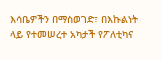እሳቤዎችን በማስወገድ፣ በእኩልነት ላይ የተመሠረተ አካታች የፖለቲካና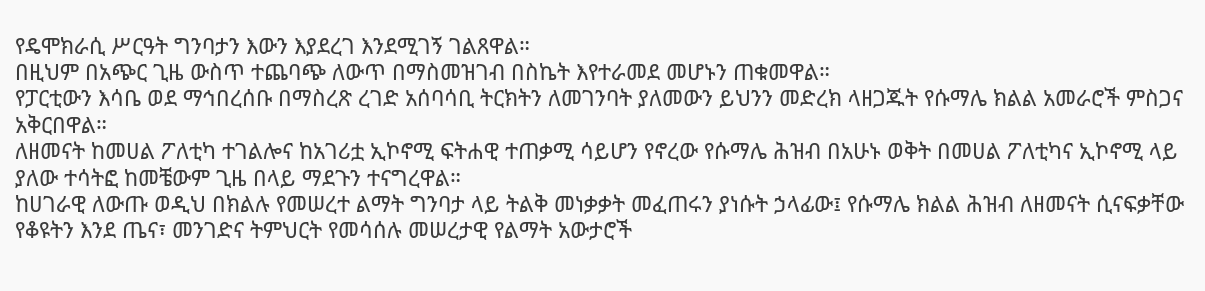የዴሞክራሲ ሥርዓት ግንባታን እውን እያደረገ እንደሚገኝ ገልጸዋል።
በዚህም በአጭር ጊዜ ውስጥ ተጨባጭ ለውጥ በማስመዝገብ በስኬት እየተራመደ መሆኑን ጠቁመዋል።
የፓርቲውን እሳቤ ወደ ማኅበረሰቡ በማስረጽ ረገድ አሰባሳቢ ትርክትን ለመገንባት ያለመውን ይህንን መድረክ ላዘጋጁት የሱማሌ ክልል አመራሮች ምስጋና አቅርበዋል።
ለዘመናት ከመሀል ፖለቲካ ተገልሎና ከአገሪቷ ኢኮኖሚ ፍትሐዊ ተጠቃሚ ሳይሆን የኖረው የሱማሌ ሕዝብ በአሁኑ ወቅት በመሀል ፖለቲካና ኢኮኖሚ ላይ ያለው ተሳትፎ ከመቼውም ጊዜ በላይ ማደጉን ተናግረዋል።
ከሀገራዊ ለውጡ ወዲህ በክልሉ የመሠረተ ልማት ግንባታ ላይ ትልቅ መነቃቃት መፈጠሩን ያነሱት ኃላፊው፤ የሱማሌ ክልል ሕዝብ ለዘመናት ሲናፍቃቸው የቆዩትን እንደ ጤና፣ መንገድና ትምህርት የመሳሰሉ መሠረታዊ የልማት አውታሮች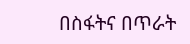በስፋትና በጥራት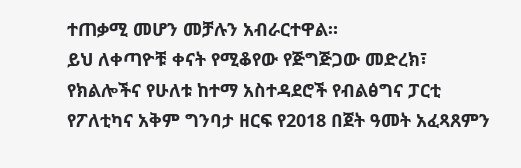ተጠቃሚ መሆን መቻሉን አብራርተዋል።
ይህ ለቀጣዮቹ ቀናት የሚቆየው የጅግጅጋው መድረክ፣ የክልሎችና የሁለቱ ከተማ አስተዳደሮች የብልፅግና ፓርቲ የፖለቲካና አቅም ግንባታ ዘርፍ የ2018 በጀት ዓመት አፈጻጸምን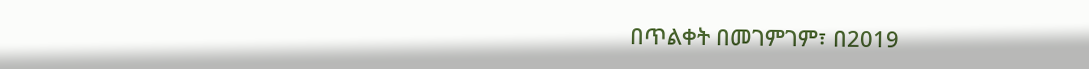በጥልቀት በመገምገም፣ በ2019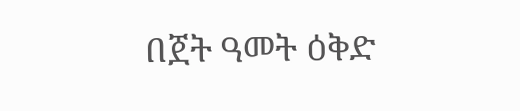በጀት ዓመት ዕቅድ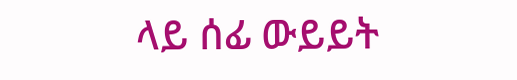ላይ ሰፊ ውይይት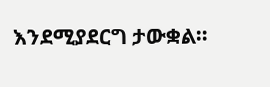እንደሚያደርግ ታውቋል።